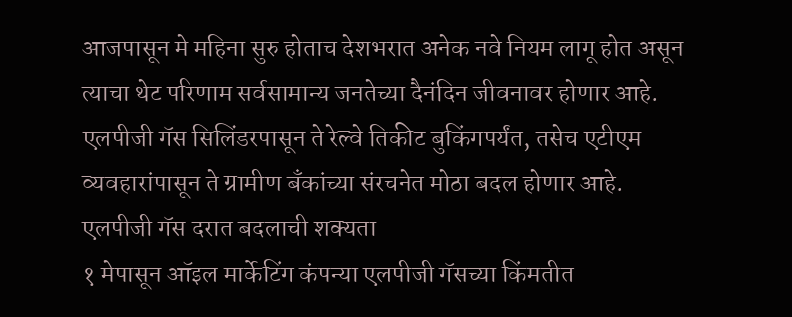आजपासून मे महिना सुरु होताच देशभरात अनेक नवे नियम लागू होत असून त्याचा थेट परिणाम सर्वसामान्य जनतेच्या दैनंदिन जीवनावर होणार आहे. एलपीजी गॅस सिलिंडरपासून ते रेल्वे तिकीट बुकिंगपर्यंत, तसेच एटीएम व्यवहारांपासून ते ग्रामीण बँकांच्या संरचनेत मोठा बदल होणार आहे.
एलपीजी गॅस दरात बदलाची शक्यता
१ मेपासून ऑइल मार्केटिंग कंपन्या एलपीजी गॅसच्या किंमतीत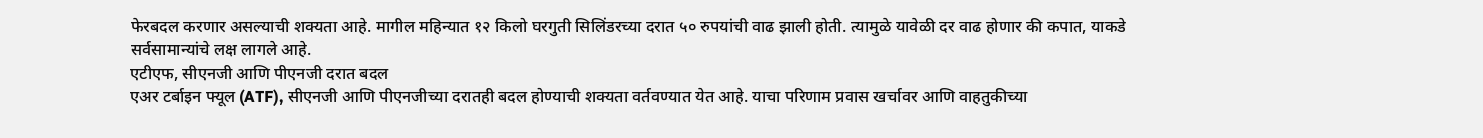फेरबदल करणार असल्याची शक्यता आहे. मागील महिन्यात १२ किलो घरगुती सिलिंडरच्या दरात ५० रुपयांची वाढ झाली होती. त्यामुळे यावेळी दर वाढ होणार की कपात, याकडे सर्वसामान्यांचे लक्ष लागले आहे.
एटीएफ, सीएनजी आणि पीएनजी दरात बदल
एअर टर्बाइन फ्यूल (ATF), सीएनजी आणि पीएनजीच्या दरातही बदल होण्याची शक्यता वर्तवण्यात येत आहे. याचा परिणाम प्रवास खर्चावर आणि वाहतुकीच्या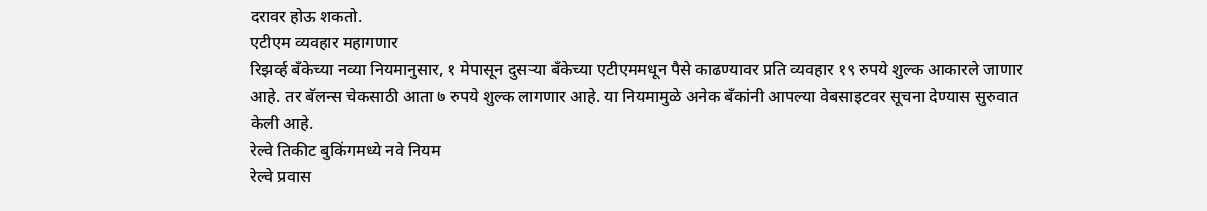दरावर होऊ शकतो.
एटीएम व्यवहार महागणार
रिझर्व्ह बँकेच्या नव्या नियमानुसार, १ मेपासून दुसऱ्या बँकेच्या एटीएममधून पैसे काढण्यावर प्रति व्यवहार १९ रुपये शुल्क आकारले जाणार आहे. तर बॅलन्स चेकसाठी आता ७ रुपये शुल्क लागणार आहे. या नियमामुळे अनेक बँकांनी आपल्या वेबसाइटवर सूचना देण्यास सुरुवात केली आहे.
रेल्वे तिकीट बुकिंगमध्ये नवे नियम
रेल्वे प्रवास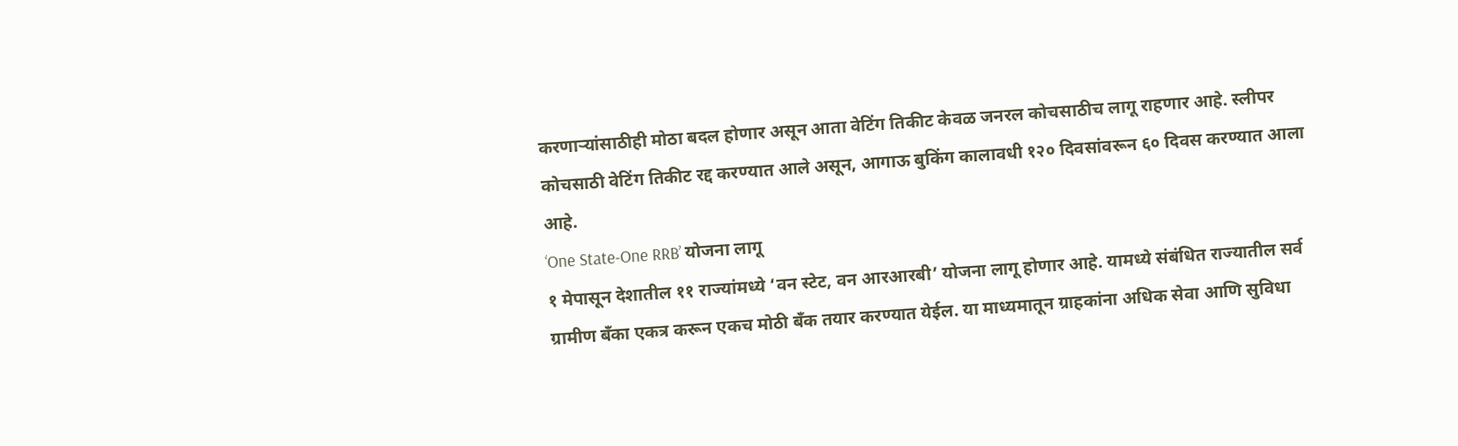करणाऱ्यांसाठीही मोठा बदल होणार असून आता वेटिंग तिकीट केवळ जनरल कोचसाठीच लागू राहणार आहे. स्लीपर कोचसाठी वेटिंग तिकीट रद्द करण्यात आले असून, आगाऊ बुकिंग कालावधी १२० दिवसांवरून ६० दिवस करण्यात आला आहे.
‘One State-One RRB’ योजना लागू
१ मेपासून देशातील ११ राज्यांमध्ये ‘वन स्टेट, वन आरआरबी’ योजना लागू होणार आहे. यामध्ये संबंधित राज्यातील सर्व ग्रामीण बँका एकत्र करून एकच मोठी बँक तयार करण्यात येईल. या माध्यमातून ग्राहकांना अधिक सेवा आणि सुविधा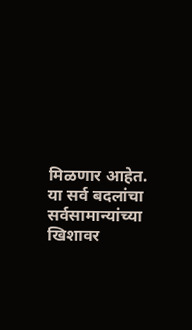मिळणार आहेत.
या सर्व बदलांचा सर्वसामान्यांच्या खिशावर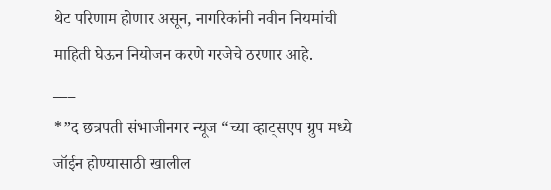थेट परिणाम होणार असून, नागरिकांनी नवीन नियमांची माहिती घेऊन नियोजन करणे गरजेचे ठरणार आहे.
___
*”द छत्रपती संभाजीनगर न्यूज “च्या व्हाट्सएप ग्रुप मध्ये जॉईन होण्यासाठी खालील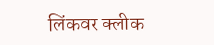लिंकवर क्लीक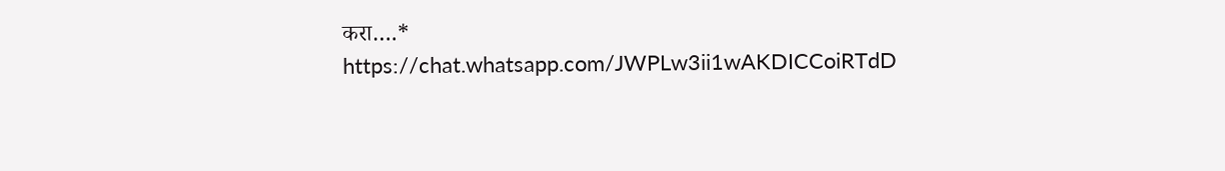करा….*
https://chat.whatsapp.com/JWPLw3ii1wAKDICCoiRTdD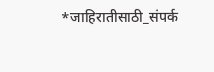*जाहिरातीसाठी_संपर्क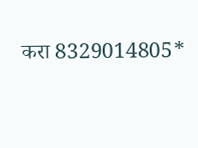करा 8329014805*